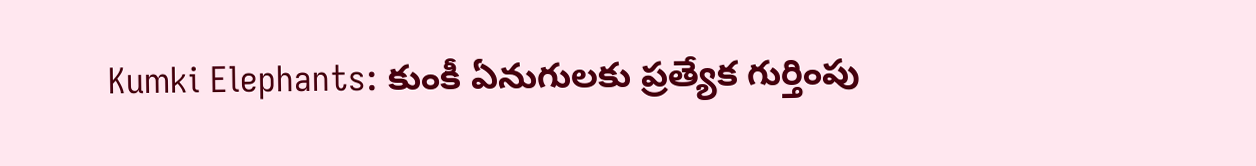Kumki Elephants: కుంకీ ఏనుగులకు ప్రత్యేక గుర్తింపు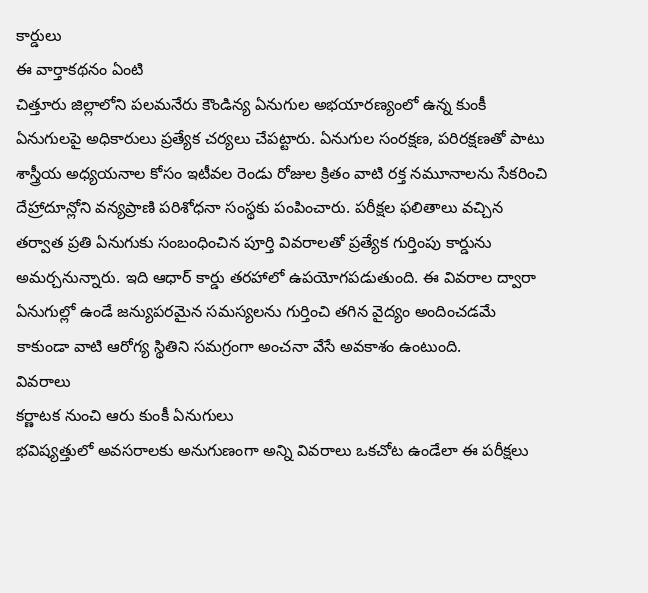కార్డులు
ఈ వార్తాకథనం ఏంటి
చిత్తూరు జిల్లాలోని పలమనేరు కౌండిన్య ఏనుగుల అభయారణ్యంలో ఉన్న కుంకీ ఏనుగులపై అధికారులు ప్రత్యేక చర్యలు చేపట్టారు. ఏనుగుల సంరక్షణ, పరిరక్షణతో పాటు శాస్త్రీయ అధ్యయనాల కోసం ఇటీవల రెండు రోజుల క్రితం వాటి రక్త నమూనాలను సేకరించి దేహ్రాదూన్లోని వన్యప్రాణి పరిశోధనా సంస్థకు పంపించారు. పరీక్షల ఫలితాలు వచ్చిన తర్వాత ప్రతి ఏనుగుకు సంబంధించిన పూర్తి వివరాలతో ప్రత్యేక గుర్తింపు కార్డును అమర్చనున్నారు. ఇది ఆధార్ కార్డు తరహాలో ఉపయోగపడుతుంది. ఈ వివరాల ద్వారా ఏనుగుల్లో ఉండే జన్యుపరమైన సమస్యలను గుర్తించి తగిన వైద్యం అందించడమే కాకుండా వాటి ఆరోగ్య స్థితిని సమగ్రంగా అంచనా వేసే అవకాశం ఉంటుంది.
వివరాలు
కర్ణాటక నుంచి ఆరు కుంకీ ఏనుగులు
భవిష్యత్తులో అవసరాలకు అనుగుణంగా అన్ని వివరాలు ఒకచోట ఉండేలా ఈ పరీక్షలు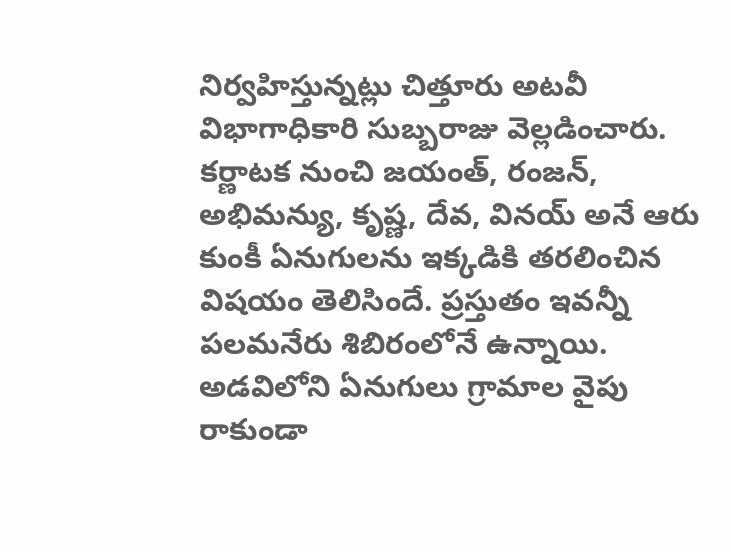నిర్వహిస్తున్నట్లు చిత్తూరు అటవీ విభాగాధికారి సుబ్బరాజు వెల్లడించారు. కర్ణాటక నుంచి జయంత్, రంజన్, అభిమన్యు, కృష్ణ, దేవ, వినయ్ అనే ఆరు కుంకీ ఏనుగులను ఇక్కడికి తరలించిన విషయం తెలిసిందే. ప్రస్తుతం ఇవన్నీ పలమనేరు శిబిరంలోనే ఉన్నాయి. అడవిలోని ఏనుగులు గ్రామాల వైపు రాకుండా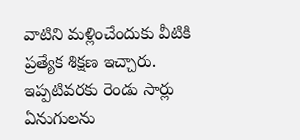వాటిని మళ్లించేందుకు వీటికి ప్రత్యేక శిక్షణ ఇచ్చారు. ఇప్పటివరకు రెండు సార్లు ఏనుగులను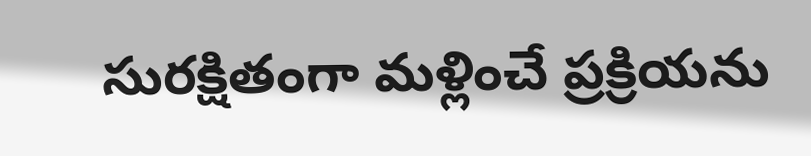సురక్షితంగా మళ్లించే ప్రక్రియను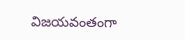విజయవంతంగా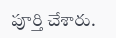పూర్తి చేశారు.